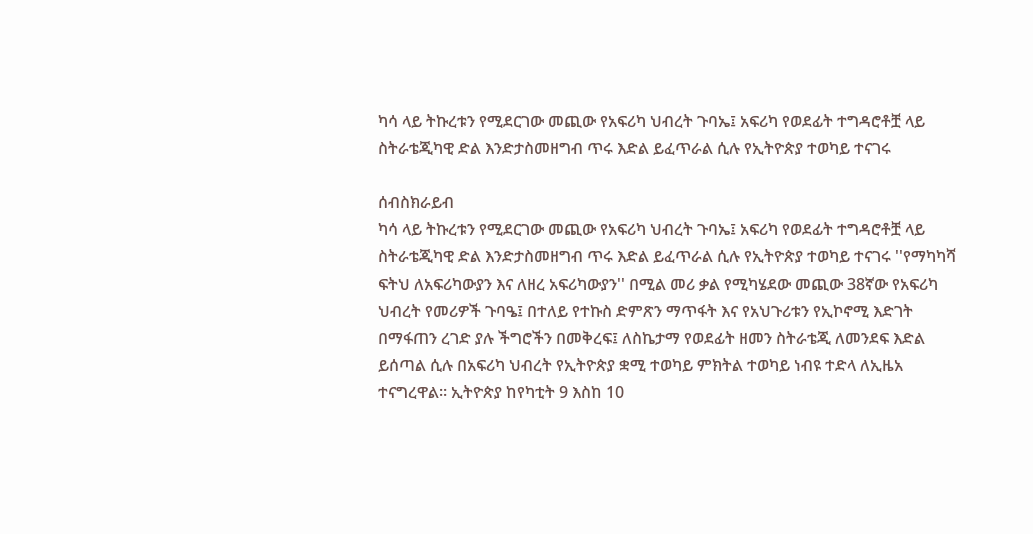ካሳ ላይ ትኩረቱን የሚደርገው መጪው የአፍሪካ ህብረት ጉባኤ፤ አፍሪካ የወደፊት ተግዳሮቶቿ ላይ ስትራቴጂካዊ ድል እንድታስመዘግብ ጥሩ እድል ይፈጥራል ሲሉ የኢትዮጵያ ተወካይ ተናገሩ

ሰብስክራይብ
ካሳ ላይ ትኩረቱን የሚደርገው መጪው የአፍሪካ ህብረት ጉባኤ፤ አፍሪካ የወደፊት ተግዳሮቶቿ ላይ ስትራቴጂካዊ ድል እንድታስመዘግብ ጥሩ እድል ይፈጥራል ሲሉ የኢትዮጵያ ተወካይ ተናገሩ ''የማካካሻ ፍትህ ለአፍሪካውያን እና ለዘረ አፍሪካውያን'' በሚል መሪ ቃል የሚካሄደው መጪው 38ኛው የአፍሪካ ህብረት የመሪዎች ጉባዔ፤ በተለይ የተኩስ ድምጽን ማጥፋት እና የአህጉሪቱን የኢኮኖሚ እድገት በማፋጠን ረገድ ያሉ ችግሮችን በመቅረፍ፤ ለስኬታማ የወደፊት ዘመን ስትራቴጂ ለመንደፍ እድል ይሰጣል ሲሉ በአፍሪካ ህብረት የኢትዮጵያ ቋሚ ተወካይ ምክትል ተወካይ ነብዩ ተድላ ለኢዜአ ተናግረዋል። ኢትዮጵያ ከየካቲት 9 እስከ 10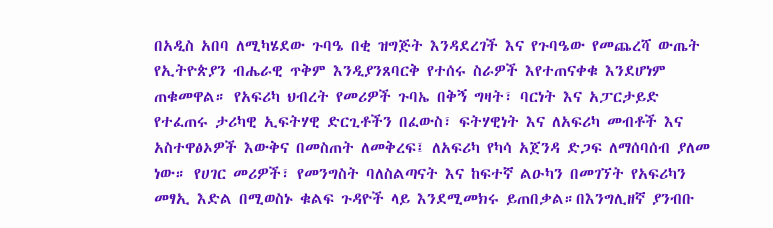በአዲስ አበባ ለሚካሄደው ጉባዔ በቂ ዝግጅት እንዳደረገች እና የጉባዔው የመጨረሻ ውጤት የኢትዮጵያን ብሔራዊ ጥቅም እንዲያንጸባርቅ የተሰሩ ስራዎች እየተጠናቀቁ እንደሆነም ጠቁመዋል። የአፍሪካ ህብረት የመሪዎች ጉባኤ በቅኝ ግዛት፣ ባርነት እና አፓርታይድ የተፈጠሩ ታሪካዊ ኢፍትሃዊ ድርጊቶችን በፈውስ፣ ፍትሃዊነት እና ለአፍሪካ መብቶች እና አስተዋፅኦዎች እውቅና በመስጠት ለመቅረፍ፤ ለአፍሪካ የካሳ አጀንዳ ድጋፍ ለማሰባሰብ ያለመ ነው። የሀገር መሪዎች፣ የመንግስት ባለስልጣናት እና ከፍተኛ ልዑካን በመገኘት የአፍሪካን መፃኢ እድል በሚወስኑ ቁልፍ ጉዳዮች ላይ እንደሚመክሩ ይጠበቃል።በእንግሊዘኛ ያንብቡ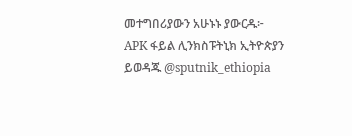መተግበሪያውን አሁኑኑ ያውርዱ፦ APK ፋይል ሊንክስፑትኒክ ኢትዮጵያን ይወዳጁ @sputnik_ethiopia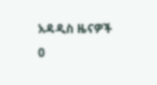አዳዲስ ዜናዎች
0